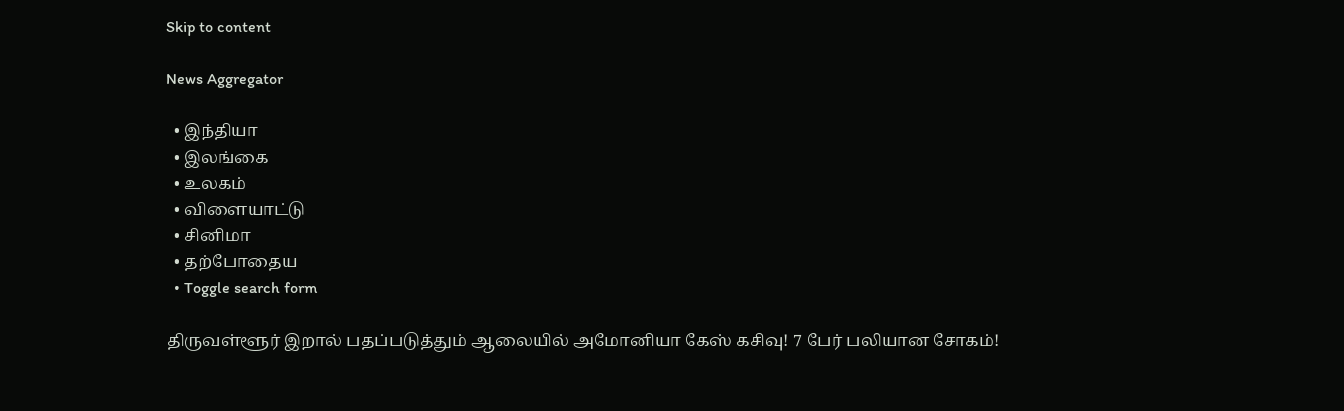Skip to content

News Aggregator

  • இந்தியா
  • இலங்கை
  • உலகம்
  • விளையாட்டு
  • சினிமா
  • தற்போதைய
  • Toggle search form

திருவள்ளூர் இறால் பதப்படுத்தும் ஆலையில் அமோனியா கேஸ் கசிவு! 7 பேர் பலியான சோகம்!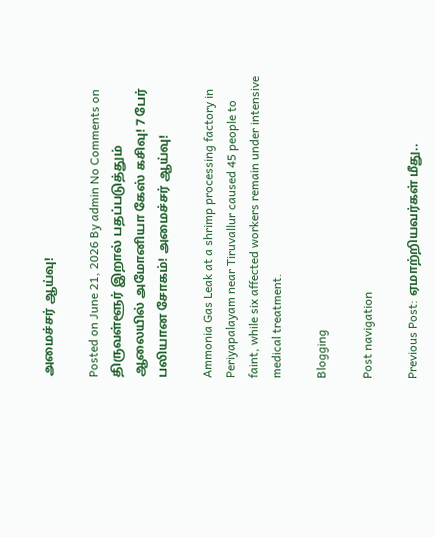அமைச்சர் ஆய்வு!

Posted on June 21, 2026 By admin No Comments on திருவள்ளூர் இறால் பதப்படுத்தும் ஆலையில் அமோனியா கேஸ் கசிவு! 7 பேர் பலியான சோகம்! அமைச்சர் ஆய்வு!

Ammonia Gas Leak at a shrimp processing factory in Periyapalayam near Tiruvallur caused 45 people to faint, while six affected workers remain under intensive medical treatment.

Blogging

Post navigation

Previous Post: ஏமாற்றியவர்கள் மீது..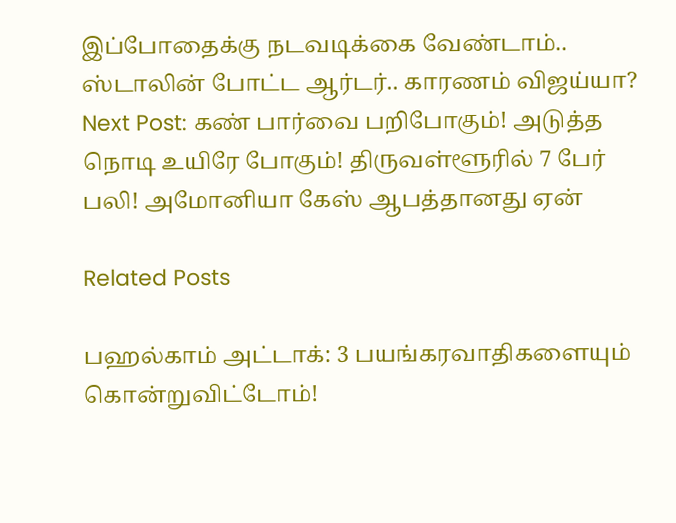இப்போதைக்கு நடவடிக்கை வேண்டாம்.. ஸ்டாலின் போட்ட ஆர்டர்.. காரணம் விஜய்யா?
Next Post: கண் பார்வை பறிபோகும்! அடுத்த நொடி உயிரே போகும்! திருவள்ளூரில் 7 பேர் பலி! அமோனியா கேஸ் ஆபத்தானது ஏன்

Related Posts

பஹல்காம் அட்டாக்: 3 பயங்கரவாதிகளையும் கொன்றுவிட்டோம்!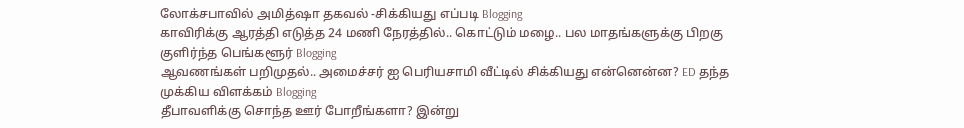லோக்சபாவில் அமித்ஷா தகவல் -சிக்கியது எப்படி Blogging
காவிரிக்கு ஆரத்தி எடுத்த 24 மணி நேரத்தில்.. கொட்டும் மழை.. பல மாதங்களுக்கு பிறகு குளிர்ந்த பெங்களூர் Blogging
ஆவணங்கள் பறிமுதல்.. அமைச்சர் ஐ பெரியசாமி வீட்டில் சிக்கியது என்னென்ன? ED தந்த முக்கிய விளக்கம் Blogging
தீபாவளிக்கு சொந்த ஊர் போறீங்களா? இன்று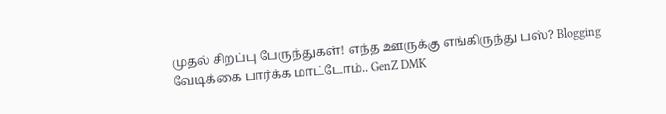முதல் சிறப்பு பேருந்துகள்! எந்த ஊருக்கு எங்கிருந்து பஸ்? Blogging
வேடிக்கை பார்க்க மாட்டோம்.. GenZ DMK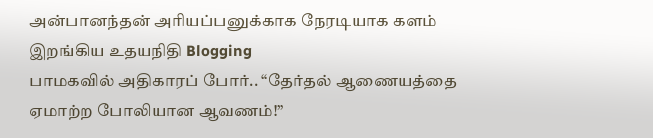அன்பானந்தன் அரியப்பனுக்காக நேரடியாக களம் இறங்கிய உதயநிதி Blogging
பாமகவில் அதிகாரப் போர்.. “தேர்தல் ஆணையத்தை ஏமாற்ற போலியான ஆவணம்!”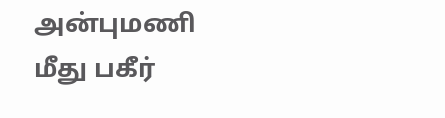அன்புமணி மீது பகீர்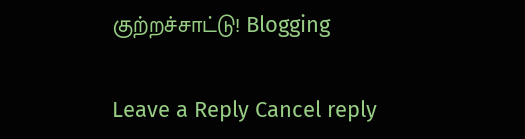குற்றச்சாட்டு! Blogging

Leave a Reply Cancel reply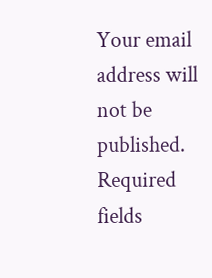Your email address will not be published. Required fields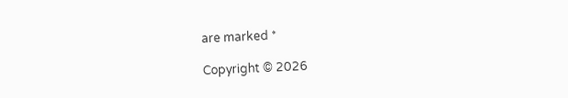are marked *

Copyright © 2026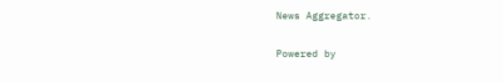News Aggregator.

Powered by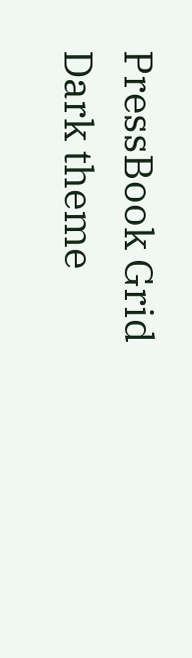PressBook Grid Dark theme